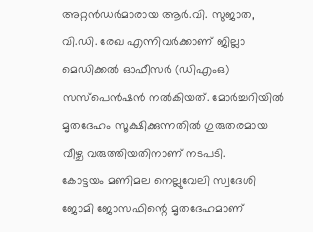അറ്റൻഡർമാരായ ആർ.വി. സുജാത, വി.ഡി. രേഖ എന്നിവർക്കാണ് ജില്ലാ മെഡിക്കൽ ഓഫീസർ (ഡിഎംഒ) സസ്പെൻഷൻ നൽകിയത്. മോർച്ചറിയിൽ മൃതദേഹം സൂക്ഷിക്കുന്നതിൽ ഗുരുതരമായ വീഴ്ച വരുത്തിയതിനാണ് നടപടി.
കോട്ടയം മണിമല നെല്ലുവേലി സ്വദേശി ജോമി ജോസഫിന്റെ മൃതദേഹമാണ്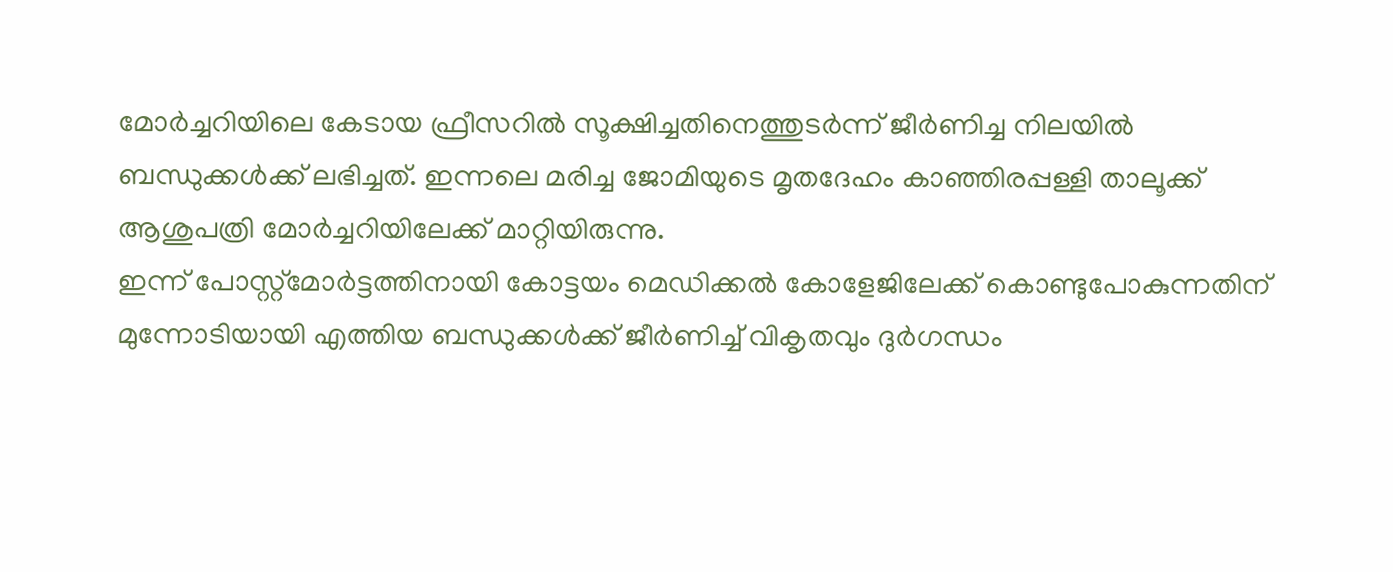മോർച്ചറിയിലെ കേടായ ഫ്രീസറിൽ സൂക്ഷിച്ചതിനെത്തുടർന്ന് ജീർണിച്ച നിലയിൽ ബന്ധുക്കൾക്ക് ലഭിച്ചത്. ഇന്നലെ മരിച്ച ജോമിയുടെ മൃതദേഹം കാഞ്ഞിരപ്പള്ളി താലൂക്ക് ആശുപത്രി മോർച്ചറിയിലേക്ക് മാറ്റിയിരുന്നു.
ഇന്ന് പോസ്റ്റ്മോർട്ടത്തിനായി കോട്ടയം മെഡിക്കൽ കോളേജിലേക്ക് കൊണ്ടുപോകുന്നതിന് മുന്നോടിയായി എത്തിയ ബന്ധുക്കൾക്ക് ജീർണിച്ച് വികൃതവും ദുർഗന്ധം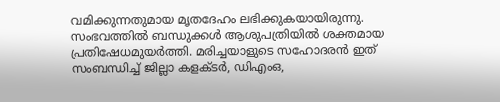വമിക്കുന്നതുമായ മൃതദേഹം ലഭിക്കുകയായിരുന്നു. സംഭവത്തിൽ ബന്ധുക്കൾ ആശുപത്രിയിൽ ശക്തമായ പ്രതിഷേധമുയർത്തി. മരിച്ചയാളുടെ സഹോദരൻ ഇത് സംബന്ധിച്ച് ജില്ലാ കളക്ടർ, ഡിഎംഒ,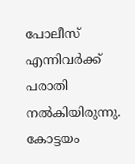പോലീസ് എന്നിവർക്ക് പരാതി നൽകിയിരുന്നു.
കോട്ടയം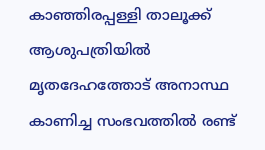കാഞ്ഞിരപ്പള്ളി താലൂക്ക് ആശുപത്രിയിൽ മൃതദേഹത്തോട് അനാസ്ഥ കാണിച്ച സംഭവത്തിൽ രണ്ട്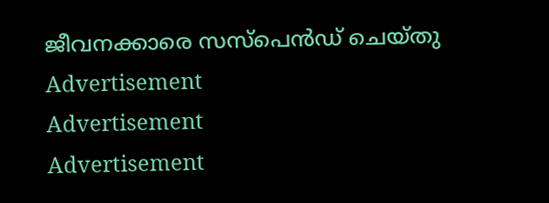ജീവനക്കാരെ സസ്പെൻഡ് ചെയ്തു
Advertisement
Advertisement
Advertisement